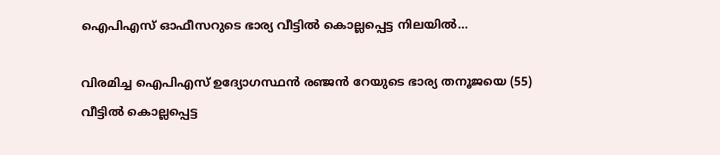ഐപിഎസ് ഓഫീസറുടെ ഭാര്യ വീട്ടിൽ കൊല്ലപ്പെട്ട നിലയിൽ…

വിരമിച്ച ഐപിഎസ് ഉദ്യോഗസ്ഥൻ രഞ്ജൻ റേയുടെ ഭാര്യ തനൂജയെ (55) വീട്ടിൽ കൊല്ലപ്പെട്ട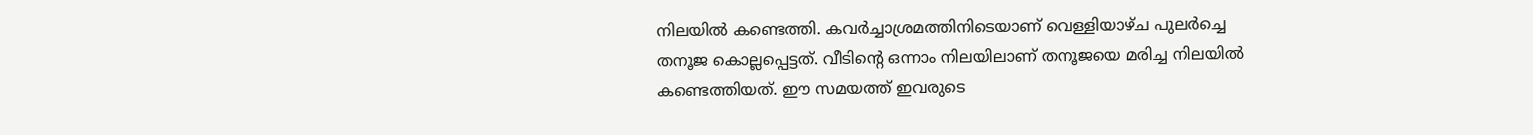നിലയിൽ കണ്ടെത്തി. കവർച്ചാശ്രമത്തിനിടെയാണ് വെള്ളിയാഴ്ച പുലർച്ചെ തനൂജ കൊല്ലപ്പെട്ടത്. വീടിന്റെ ഒന്നാം നിലയിലാണ് തനൂജയെ മരിച്ച നിലയിൽ കണ്ടെത്തിയത്. ഈ സമയത്ത് ഇവരുടെ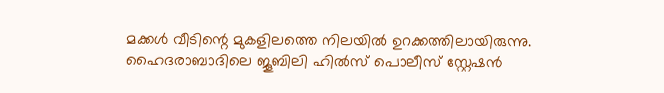മക്കൾ വീടിന്റെ മുകളിലത്തെ നിലയിൽ ഉറക്കത്തിലായിരുന്നു. ഹൈദരാബാദിലെ ജൂബിലി ഹിൽസ് പൊലീസ് സ്റ്റേഷൻ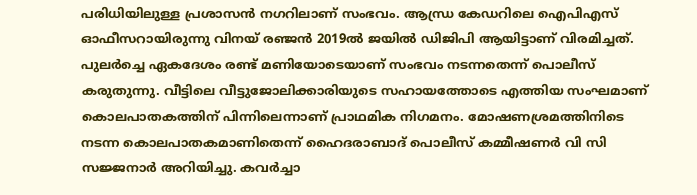പരിധിയിലുള്ള പ്രശാസൻ നഗറിലാണ് സംഭവം. ആന്ധ്ര കേഡറിലെ ഐപിഎസ് ഓഫീസറായിരുന്നു വിനയ് രഞ്ജൻ 2019ൽ ജയിൽ ഡിജിപി ആയിട്ടാണ് വിരമിച്ചത്.
പുലർച്ചെ ഏകദേശം രണ്ട് മണിയോടെയാണ് സംഭവം നടന്നതെന്ന് പൊലീസ് കരുതുന്നു. വീട്ടിലെ വീട്ടുജോലിക്കാരിയുടെ സഹായത്തോടെ എത്തിയ സംഘമാണ് കൊലപാതകത്തിന് പിന്നിലെന്നാണ് പ്രാഥമിക നിഗമനം. മോഷണശ്രമത്തിനിടെ നടന്ന കൊലപാതകമാണിതെന്ന് ഹൈദരാബാദ് പൊലീസ് കമ്മീഷണർ വി സി സജ്ജനാർ അറിയിച്ചു. കവർച്ചാ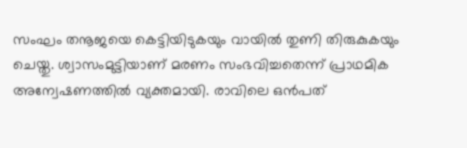സംഘം തനൂജയെ കെട്ടിയിടുകയും വായിൽ തുണി തിരുകുകയും ചെയ്തു. ശ്വാസംമുട്ടിയാണ് മരണം സംഭവിച്ചതെന്ന് പ്രാഥമിക അന്വേഷണത്തിൽ വ്യക്തമായി. രാവിലെ ഒൻപത്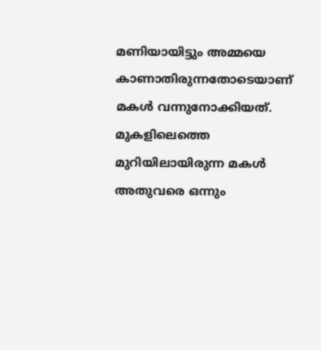മണിയായിട്ടും അമ്മയെ കാണാതിരുന്നതോടെയാണ് മകൾ വന്നുനോക്കിയത്. മുകളിലെത്തെ മുറിയിലായിരുന്ന മകൾ അതുവരെ ഒന്നും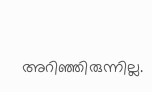അറിഞ്ഞിരുന്നില്ല.